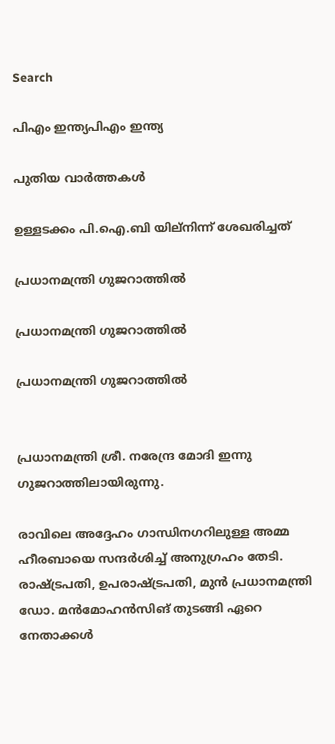Search

പിഎം ഇന്ത്യപിഎം ഇന്ത്യ

പുതിയ വാർത്തകൾ

ഉള്ളടക്കം പി.ഐ.ബി യില്നിന്ന് ശേഖരിച്ചത്

പ്രധാനമന്ത്രി ഗുജറാത്തില്‍

പ്രധാനമന്ത്രി ഗുജറാത്തില്‍

പ്രധാനമന്ത്രി ഗുജറാത്തില്‍


പ്രധാനമന്ത്രി ശ്രീ. നരേന്ദ്ര മോദി ഇന്നു ഗുജറാത്തിലായിരുന്നു.

രാവിലെ അദ്ദേഹം ഗാന്ധിനഗറിലുള്ള അമ്മ ഹീരബായെ സന്ദര്‍ശിച്ച് അനുഗ്രഹം തേടി. രാഷ്ട്രപതി, ഉപരാഷ്ട്രപതി, മുന്‍ പ്രധാനമന്ത്രി ഡോ. മന്‍മോഹന്‍സിങ് തുടങ്ങി ഏറെ നേതാക്കള്‍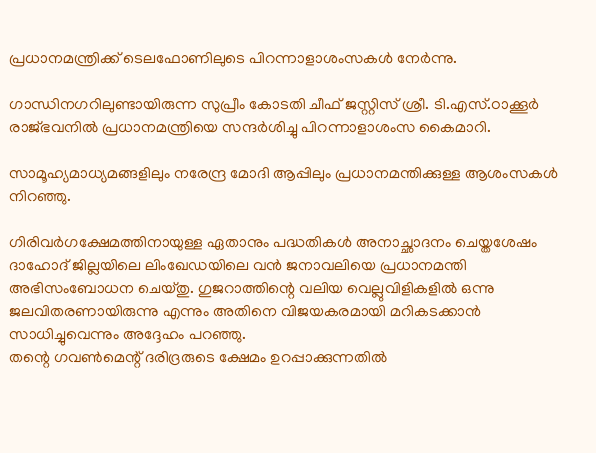പ്രധാനമന്ത്രിക്ക് ടെലഫോണിലുടെ പിറന്നാളാശംസകള്‍ നേര്‍ന്നു.

ഗാന്ധിനഗറിലുണ്ടായിരുന്ന സുപ്രീം കോടതി ചീഫ് ജസ്റ്റിസ് ശ്രീ. ടി.എസ്.ഠാക്കൂര്‍ രാജ്ഭവനില്‍ പ്രധാനമന്ത്രിയെ സന്ദര്‍ശിച്ചു പിറന്നാളാശംസ കൈമാറി.

സാമൂഹ്യമാധ്യമങ്ങളിലും നരേന്ദ്ര മോദി ആപ്പിലും പ്രധാനമന്തിക്കുള്ള ആശംസകള്‍ നിറഞ്ഞു.

ഗിരിവര്‍ഗക്ഷേമത്തിനായുള്ള ഏതാനും പദ്ധതികള്‍ അനാച്ഛാദനം ചെയ്തശേഷം ദാഹോദ് ജില്ലയിലെ ലിംഖേഡയിലെ വന്‍ ജനാവലിയെ പ്രധാനമന്തി അഭിസംബോധന ചെയ്തു. ഗുജറാത്തിന്റെ വലിയ വെല്ലുവിളികളില്‍ ഒന്നു ജലവിതരണായിരുന്നു എന്നും അതിനെ വിജയകരമായി മറികടക്കാന്‍ സാധിച്ചുവെന്നും അദ്ദേഹം പറഞ്ഞു.
തന്റെ ഗവണ്‍മെന്റ് ദരിദ്രരുടെ ക്ഷേമം ഉറപ്പാക്കുന്നതില്‍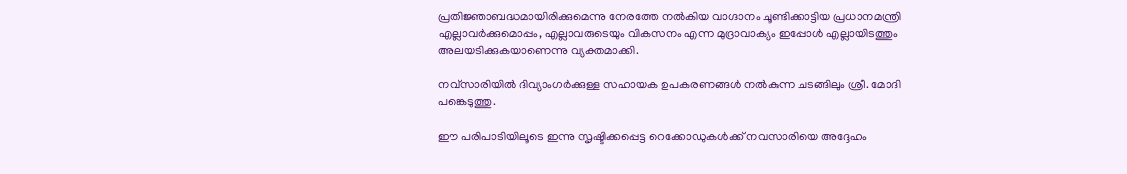പ്രതിജ്ഞാബദ്ധമായിരിക്കുമെന്നു നേരത്തേ നല്‍കിയ വാഗ്ദാനം ചൂണ്ടിക്കാട്ടിയ പ്രധാനമന്ത്രി എല്ലാവര്‍ക്കുമൊപ്പം, എല്ലാവരുടെയും വികസനം എന്ന മുദ്രാവാക്യം ഇപ്പോള്‍ എല്ലായിടത്തും അലയടിക്കുകയാണെന്നു വ്യക്തമാക്കി.

നവ്‌സാരിയില്‍ ദിവ്യാംഗര്‍ക്കുള്ള സഹായക ഉപകരണങ്ങള്‍ നല്‍കുന്ന ചടങ്ങിലും ശ്രീ. മോദി പങ്കെടുത്തു.

ഈ പരിപാടിയിലൂടെ ഇന്നു സൃഷ്ടിക്കപ്പെട്ട റെക്കോഡുകള്‍ക്ക് നവസാരിയെ അദ്ദേഹം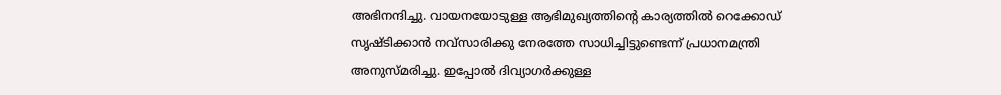അഭിനന്ദിച്ചു. വായനയോടുള്ള ആഭിമുഖ്യത്തിന്റെ കാര്യത്തില്‍ റെക്കോഡ് സൃഷ്ടിക്കാന്‍ നവ്‌സാരിക്കു നേരത്തേ സാധിച്ചിട്ടുണ്ടെന്ന് പ്രധാനമന്ത്രി അനുസ്മരിച്ചു. ഇപ്പോല്‍ ദിവ്യാഗര്‍ക്കുള്ള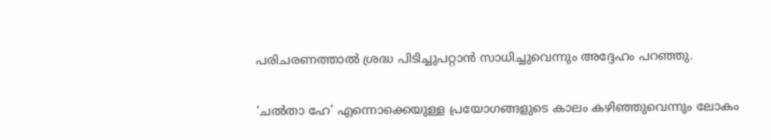പരിചരണത്താല്‍ ശ്രദ്ധ പിടിച്ചുപറ്റാന്‍ സാധിച്ചുവെന്നും അദ്ദേഹം പറഞ്ഞു.

‘ചല്‍താ ഹേ’ എന്നൊക്കെയുള്ള പ്രയോഗങ്ങളുടെ കാലം കഴിഞ്ഞുവെന്നും ലോകം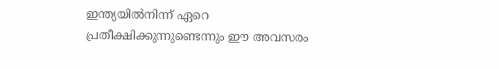ഇന്ത്യയില്‍നിന്ന് ഏറെ പ്രതീക്ഷിക്കുന്നുണ്ടെന്നും ഈ അവസരം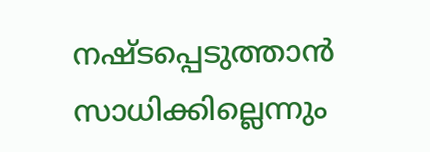നഷ്ടപ്പെടുത്താന്‍ സാധിക്കില്ലെന്നും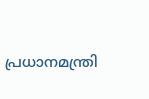പ്രധാനമന്ത്രി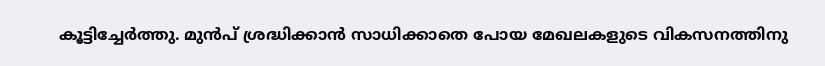കൂട്ടിച്ചേര്‍ത്തു. മുന്‍പ് ശ്രദ്ധിക്കാന്‍ സാധിക്കാതെ പോയ മേഖലകളുടെ വികസനത്തിനു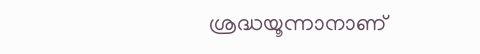ശ്രദ്ധയൂന്നാനാണ്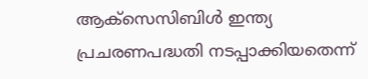ആക്‌സെസിബിള്‍ ഇന്ത്യ പ്രചരണപദ്ധതി നടപ്പാക്കിയതെന്ന്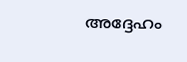അദ്ദേഹം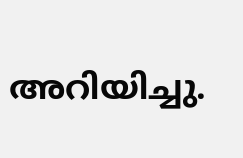അറിയിച്ചു.